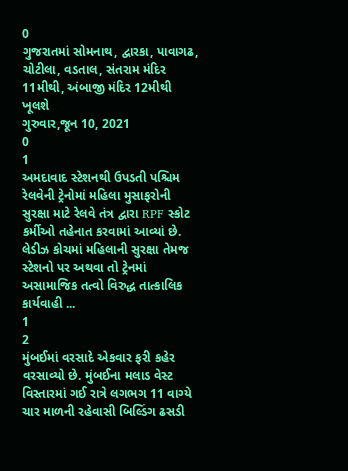0
ગુજરાતમાં સોમનાથ, દ્વારકા, પાવાગઢ, ચોટીલા, વડતાલ, સંતરામ મંદિર 11મીથી, અંબાજી મંદિર 12મીથી ખૂલશે
ગુરુવાર,જૂન 10, 2021
0
1
અમદાવાદ સ્ટેશનથી ઉપડતી પશ્ચિમ રેલવેની ટ્રેનોમાં મહિલા મુસાફરોની સુરક્ષા માટે રેલવે તંત્ર દ્વારા RPF સ્કોટ કર્મીઓ તહેનાત કરવામાં આવ્યાં છે. લેડીઝ કોચમાં મહિલાની સુરક્ષા તેમજ સ્ટેશનો પર અથવા તો ટ્રેનમાં અસામાજિક તત્વો વિરુદ્ધ તાત્કાલિક કાર્યવાહી ...
1
2
મુંબઈમાં વરસાદે એકવાર ફરી કહેર વરસાવ્યો છે. મુંબઈના મલાડ વેસ્ટ વિસ્તારમાં ગઈ રાત્રે લગભગ 11 વાગ્યે ચાર માળની રહેવાસી બિલ્ડિંગ ઢસડી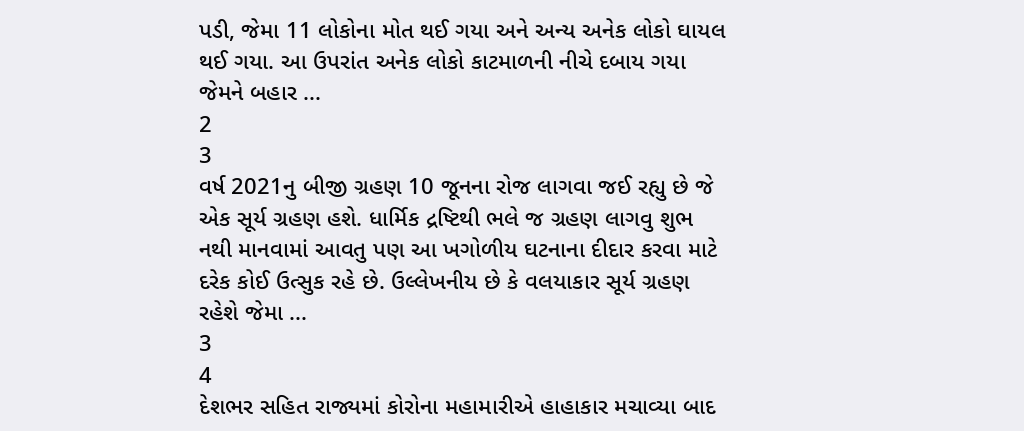પડી, જેમા 11 લોકોના મોત થઈ ગયા અને અન્ય અનેક લોકો ઘાયલ થઈ ગયા. આ ઉપરાંત અનેક લોકો કાટમાળની નીચે દબાય ગયા જેમને બહાર ...
2
3
વર્ષ 2021નુ બીજી ગ્રહણ 10 જૂનના રોજ લાગવા જઈ રહ્યુ છે જે એક સૂર્ય ગ્રહણ હશે. ધાર્મિક દ્રષ્ટિથી ભલે જ ગ્રહણ લાગવુ શુભ નથી માનવામાં આવતુ પણ આ ખગોળીય ઘટનાના દીદાર કરવા માટે દરેક કોઈ ઉત્સુક રહે છે. ઉલ્લેખનીય છે કે વલયાકાર સૂર્ય ગ્રહણ રહેશે જેમા ...
3
4
દેશભર સહિત રાજ્યમાં કોરોના મહામારીએ હાહાકાર મચાવ્યા બાદ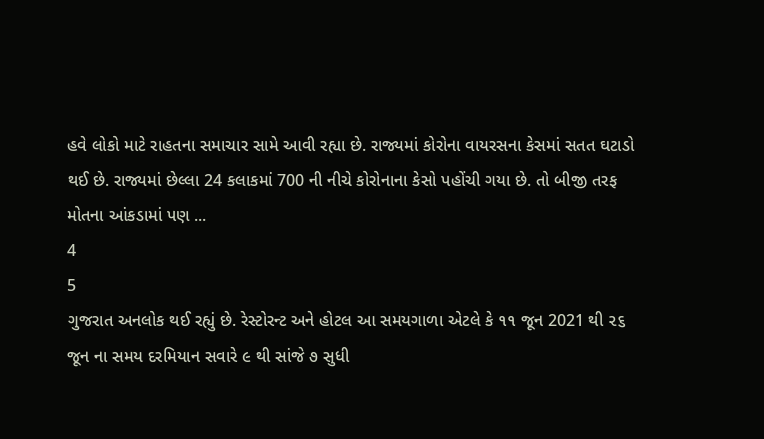હવે લોકો માટે રાહતના સમાચાર સામે આવી રહ્યા છે. રાજ્યમાં કોરોના વાયરસના કેસમાં સતત ઘટાડો થઈ છે. રાજ્યમાં છેલ્લા 24 કલાકમાં 700 ની નીચે કોરોનાના કેસો પહોંચી ગયા છે. તો બીજી તરફ મોતના આંકડામાં પણ ...
4
5
ગુજરાત અનલોક થઈ રહ્યું છે. રેસ્ટોરન્ટ અને હોટલ આ સમયગાળા એટલે કે ૧૧ જૂન 2021 થી ૨૬ જૂન ના સમય દરમિયાન સવારે ૯ થી સાંજે ૭ સુધી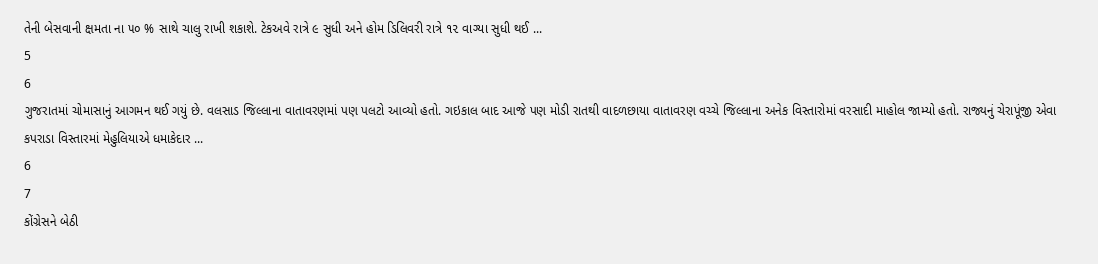તેની બેસવાની ક્ષમતા ના ૫૦ % સાથે ચાલુ રાખી શકાશે. ટેકઅવે રાત્રે ૯ સુધી અને હોમ ડિલિવરી રાત્રે ૧૨ વાગ્યા સુધી થઈ ...
5
6
ગુજરાતમાં ચોમાસાનું આગમન થઈ ગયું છે. વલસાડ જિલ્લાના વાતાવરણમાં પણ પલટો આવ્યો હતો. ગઇકાલ બાદ આજે પણ મોડી રાતથી વાદળછાયા વાતાવરણ વચ્ચે જિલ્લાના અનેક વિસ્તારોમાં વરસાદી માહોલ જામ્યો હતો. રાજ્યનું ચેરાપૂંજી એવા કપરાડા વિસ્તારમાં મેહુલિયાએ ધમાકેદાર ...
6
7
કોંગ્રેસને બેઠી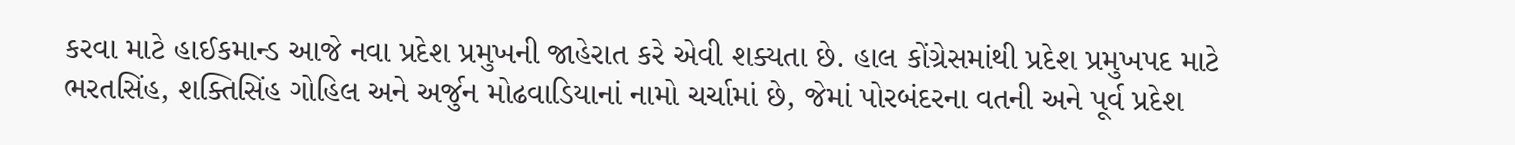કરવા માટે હાઈકમાન્ડ આજે નવા પ્રદેશ પ્રમુખની જાહેરાત કરે એવી શક્યતા છે. હાલ કોંગ્રેસમાંથી પ્રદેશ પ્રમુખપદ માટે ભરતસિંહ, શક્તિસિંહ ગોહિલ અને અર્જુન મોઢવાડિયાનાં નામો ચર્ચામાં છે, જેમાં પોરબંદરના વતની અને પૂર્વ પ્રદેશ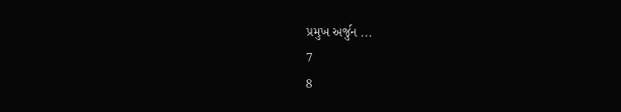પ્રમુખ અર્જુન ...
7
8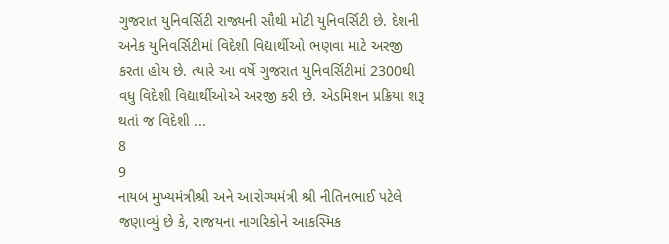ગુજરાત યુનિવર્સિટી રાજ્યની સૌથી મોટી યુનિવર્સિટી છે. દેશની અનેક યુનિવર્સિટીમાં વિદેશી વિદ્યાર્થીઓ ભણવા માટે અરજી કરતા હોય છે. ત્યારે આ વર્ષે ગુજરાત યુનિવર્સિટીમાં 2300થી વધુ વિદેશી વિદ્યાર્થીઓએ અરજી કરી છે. એડમિશન પ્રક્રિયા શરૂ થતાં જ વિદેશી ...
8
9
નાયબ મુખ્યમંત્રીશ્રી અને આરોગ્યમંત્રી શ્રી નીતિનભાઈ પટેલે જણાવ્યું છે કે, રાજયના નાગરિકોને આકસ્મિક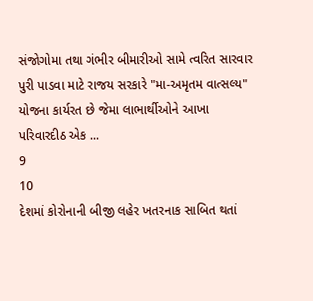સંજોગોમા તથા ગંભીર બીમારીઓ સામે ત્વરિત સારવાર પુરી પાડવા માટે રાજય સરકારે "મા-અમૃતમ વાત્સલ્ય" યોજના કાર્યરત છે જેમા લાભાર્થીઓને આખા પરિવારદીઠ એક ...
9
10
દેશમાં કોરોનાની બીજી લહેર ખતરનાક સાબિત થતાં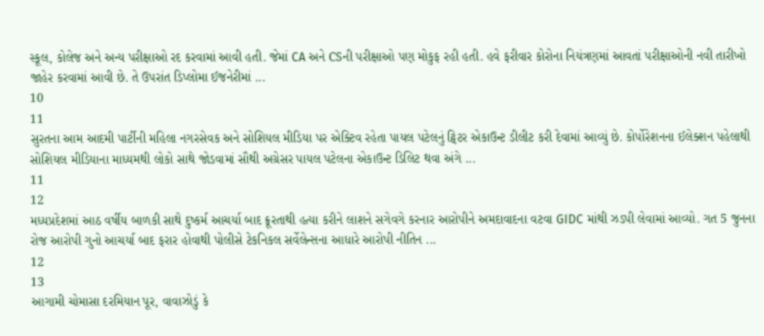સ્કૂલ, કોલેજ અને અન્ય પરીક્ષાઓ રદ કરવામાં આવી હતી. જેમાં CA અને CSની પરીક્ષાઓ પણ મોકુફ રહી હતી. હવે ફરીવાર કોરોના નિયંત્રણમાં આવતાં પરીક્ષાઓની નવી તારીખો જાહેર કરવામાં આવી છે. તે ઉપરાંત ડિપ્લોમા ઈજનેરીમાં ...
10
11
સુરતના આમ આદમી પાર્ટીની મહિલા નગરસેવક અને સોશિયલ મીડિયા પર એક્ટિવ રહેતા પાયલ પટેલનું ટ્વિટર એકાઉન્ટ ડીલીટ કરી દેવામાં આવ્યું છે. કોર્પોરેશનના ઈલેક્શન પહેલાથી સોશિયલ મીડિયાના માધ્યમથી લોકો સાથે જોડવામાં સૌથી અગ્રેસર પાયલ પટેલના એકાઉન્ટ ડિલિટ થવા અંગે ...
11
12
મધ્યપ્રદેશમાં આઠ વર્ષીય બાળકી સાથે દુષ્કર્મ આચર્યા બાદ ક્રૂરતાથી હત્યા કરીને લાશને સગેવગે કરનાર આરોપીને અમદાવાદના વટવા GIDC માંથી ઝડપી લેવામાં આવ્યો. ગત 5 જુનના રોજ આરોપી ગુનો આચર્યા બાદ ફરાર હોવાથી પોલીસે ટેકનિકલ સર્વેલેન્સના આધારે આરોપી નીતિન ...
12
13
આગામી ચોમાસા દરમિયાન પૂર, વાવાઝોડું કે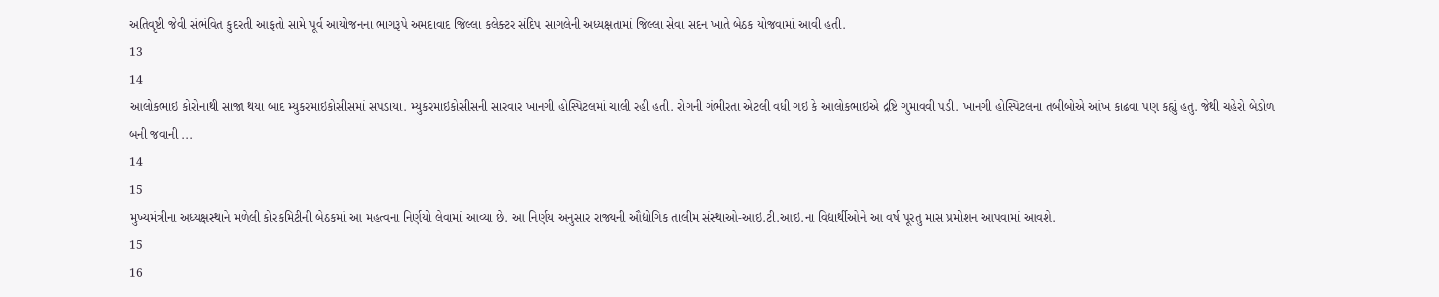અતિવૃષ્ટી જેવી સંભંવિત કુદરતી આફતો સામે પૂર્વ આયોજનના ભાગરૂપે અમદાવાદ જિલ્લા કલેક્ટર સંદિપ સાગલેની અધ્યક્ષતામાં જિલ્લા સેવા સદન ખાતે બેઠક યોજવામાં આવી હતી.
13
14
આલોકભાઇ કોરોનાથી સાજા થયા બાદ મ્યુકરમાઇકોસીસમાં સપડાયા. મ્યુકરમાઇકોસીસની સારવાર ખાનગી હોસ્પિટલમાં ચાલી રહી હતી. રોગની ગંભીરતા એટલી વધી ગઇ કે આલોકભાઇએ દ્રષ્ટિ ગુમાવવી પડી. ખાનગી હોસ્પિટલના તબીબોએ આંખ કાઢવા પણ કહ્યું હતુ. જેથી ચહેરો બેડોળ બની જવાની ...
14
15
મુખ્યમંત્રીના અધ્યક્ષસ્થાને મળેલી કોરકમિટીની બેઠકમાં આ મહત્વના નિર્ણયો લેવામાં આવ્યા છે. આ નિર્ણય અનુસાર રાજ્યની ઔદ્યોગિક તાલીમ સંસ્થાઓ-આઇ.ટી.આઇ.ના વિદ્યાર્થીઓને આ વર્ષ પૂરતુ માસ પ્રમોશન આપવામાં આવશે.
15
16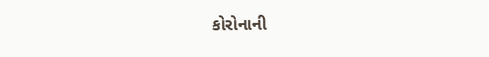કોરોનાની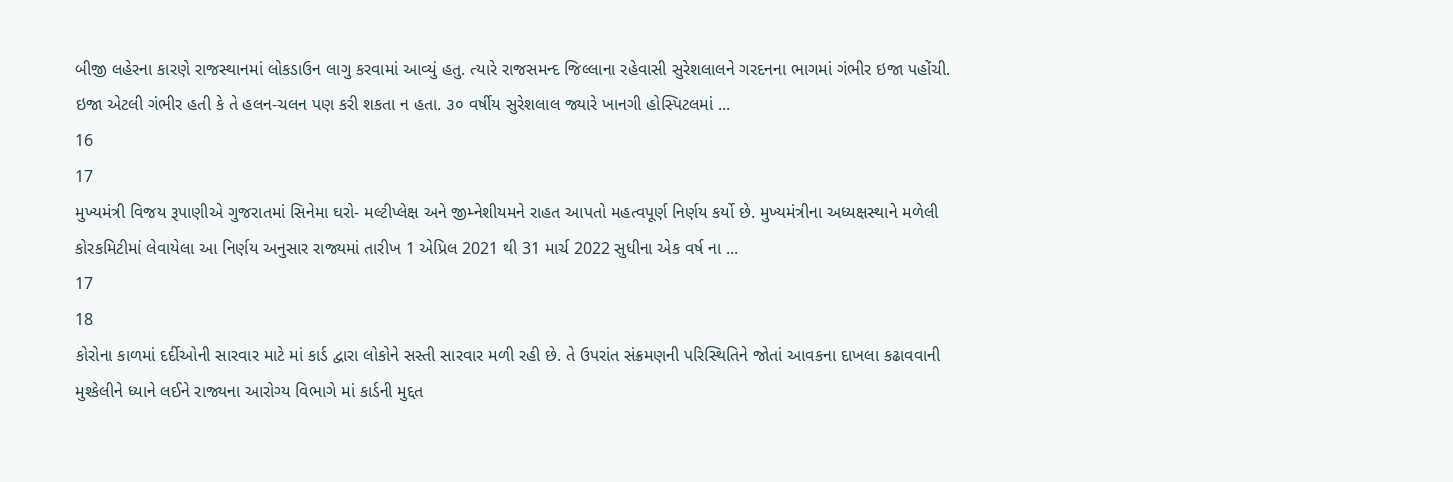બીજી લહેરના કારણે રાજસ્થાનમાં લોકડાઉન લાગુ કરવામાં આવ્યું હતુ. ત્યારે રાજસમન્દ જિલ્લાના રહેવાસી સુરેશલાલને ગરદનના ભાગમાં ગંભીર ઇજા પહોંચી. ઇજા એટલી ગંભીર હતી કે તે હલન-ચલન પણ કરી શકતા ન હતા. ૩૦ વર્ષીય સુરેશલાલ જ્યારે ખાનગી હોસ્પિટલમાં ...
16
17
મુખ્યમંત્રી વિજય રૂપાણીએ ગુજરાતમાં સિનેમા ઘરો- મલ્ટીપ્લેક્ષ અને જીમ્નેશીયમને રાહત આપતો મહત્વપૂર્ણ નિર્ણય કર્યો છે. મુખ્યમંત્રીના અધ્યક્ષસ્થાને મળેલી કોરકમિટીમાં લેવાયેલા આ નિર્ણય અનુસાર રાજ્યમાં તારીખ 1 એપ્રિલ 2021 થી 31 માર્ચ 2022 સુધીના એક વર્ષ ના ...
17
18
કોરોના કાળમાં દર્દીઓની સારવાર માટે માં કાર્ડ દ્વારા લોકોને સસ્તી સારવાર મળી રહી છે. તે ઉપરાંત સંક્રમણની પરિસ્થિતિને જોતાં આવકના દાખલા કઢાવવાની મુશ્કેલીને ધ્યાને લઈને રાજ્યના આરોગ્ય વિભાગે માં કાર્ડની મુદ્દત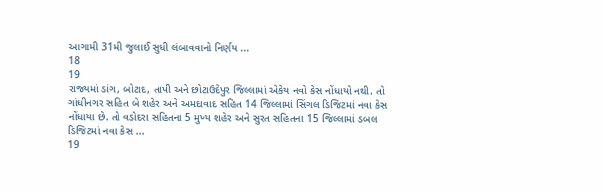આગામી 31મી જુલાઈ સુધી લંબાવવાનો નિર્ણય ...
18
19
રાજ્યમાં ડાંગ, બોટાદ, તાપી અને છોટાઉદેપુર જિલ્લામાં એકેય નવો કેસ નોંધાયો નથી. તો ગાંધીનગર સહિત બે શહેર અને અમદાવાદ સહિત 14 જિલ્લામાં સિંગલ ડિજિટમાં નવા કેસ નોંધાયા છે. તો વડોદરા સહિતના 5 મુખ્ય શહેર અને સુરત સહિતના 15 જિલ્લામાં ડબલ ડિજિટમાં નવા કેસ ...
19